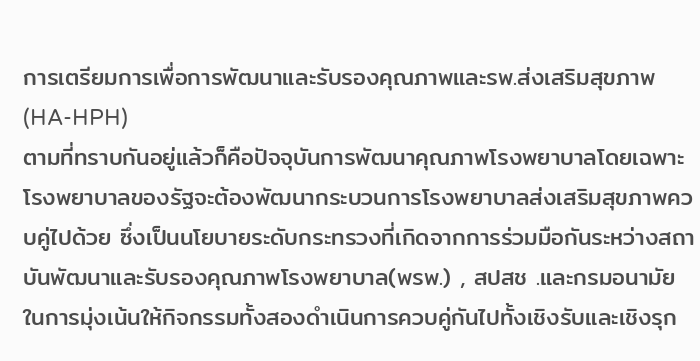การเตรียมการเพื่อการพัฒนาและรับรองคุณภาพและรพ.ส่งเสริมสุขภาพ (HA-HPH)
ตามที่ทราบกันอยู่แล้วก็คือปัจจุบันการพัฒนาคุณภาพโรงพยาบาลโดยเฉพาะโรงพยาบาลของรัฐจะต้องพัฒนากระบวนการโรงพยาบาลส่งเสริมสุขภาพควบคู่ไปด้วย ซึ่งเป็นนโยบายระดับกระทรวงที่เกิดจากการร่วมมือกันระหว่างสถาบันพัฒนาและรับรองคุณภาพโรงพยาบาล(พรพ.) , สปสช .และกรมอนามัย ในการมุ่งเน้นให้กิจกรรมทั้งสองดำเนินการควบคู่กันไปทั้งเชิงรับและเชิงรุก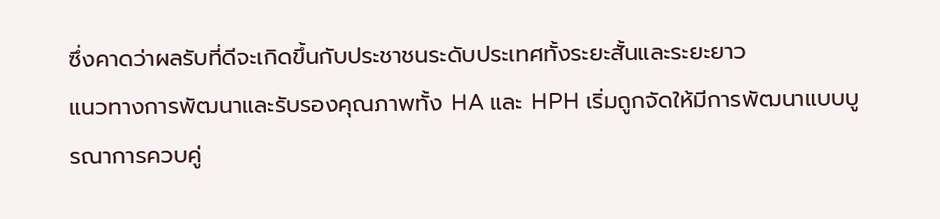ซึ่งคาดว่าผลรับที่ดีจะเกิดขึ้นกับประชาชนระดับประเทศทั้งระยะสั้นและระยะยาว
แนวทางการพัฒนาและรับรองคุณภาพทั้ง HA และ HPH เริ่มถูกจัดให้มีการพัฒนาแบบบูรณาการควบคู่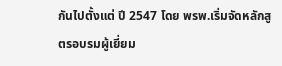กันไปตั้งแต่ ปี 2547 โดย พรพ.เริ่มจัดหลักสูตรอบรมผู้เยี่ยม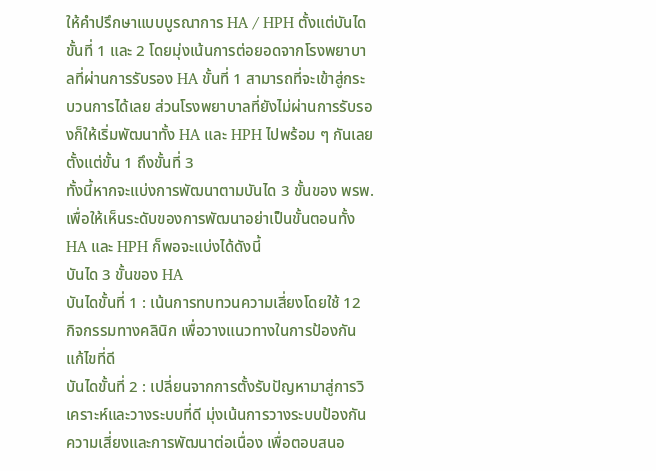ให้คำปรึกษาแบบบูรณาการ HA / HPH ตั้งแต่บันไดขั้นที่ 1 และ 2 โดยมุ่งเน้นการต่อยอดจากโรงพยาบาลที่ผ่านการรับรอง HA ขั้นที่ 1 สามารถที่จะเข้าสู่กระบวนการได้เลย ส่วนโรงพยาบาลที่ยังไม่ผ่านการรับรองก็ให้เริ่มพัฒนาทั้ง HA และ HPH ไปพร้อม ๆ กันเลยตั้งแต่ขั้น 1 ถึงขั้นที่ 3
ทั้งนี้หากจะแบ่งการพัฒนาตามบันได 3 ขั้นของ พรพ. เพื่อให้เห็นระดับของการพัฒนาอย่าเป็นขั้นตอนทั้ง HA และ HPH ก็พอจะแบ่งได้ดังนี้
บันได 3 ขั้นของ HA
บันไดขั้นที่ 1 : เน้นการทบทวนความเสี่ยงโดยใช้ 12 กิจกรรมทางคลินิก เพื่อวางแนวทางในการป้องกันแก้ไขที่ดี
บันไดขั้นที่ 2 : เปลี่ยนจากการตั้งรับปัญหามาสู่การวิเคราะห์และวางระบบที่ดี มุ่งเน้นการวางระบบป้องกันความเสี่ยงและการพัฒนาต่อเนื่อง เพื่อตอบสนอ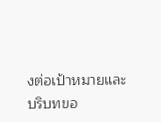งต่อเป้าหมายและบริบทขอ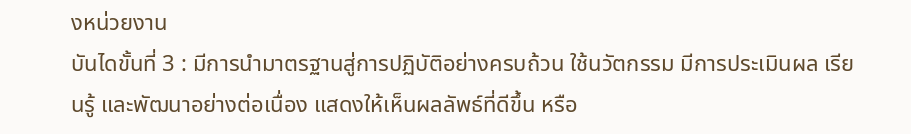งหน่วยงาน
บันไดขั้นที่ 3 : มีการนำมาตรฐานสู่การปฏิบัติอย่างครบถ้วน ใช้นวัตกรรม มีการประเมินผล เรียนรู้ และพัฒนาอย่างต่อเนื่อง แสดงให้เห็นผลลัพธ์ที่ดีขึ้น หรือ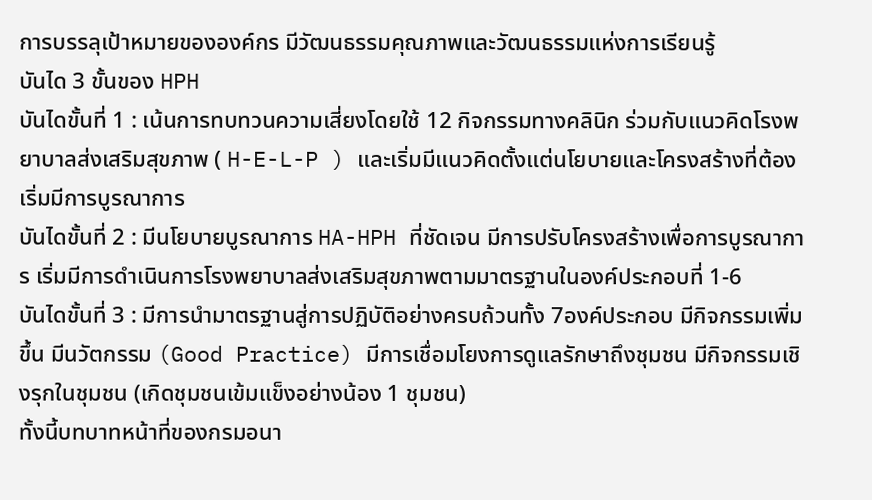การบรรลุเป้าหมายขององค์กร มีวัฒนธรรมคุณภาพและวัฒนธรรมแห่งการเรียนรู้
บันได 3 ขั้นของ HPH
บันไดขั้นที่ 1 : เน้นการทบทวนความเสี่ยงโดยใช้ 12 กิจกรรมทางคลินิก ร่วมกับแนวคิดโรงพยาบาลส่งเสริมสุขภาพ ( H-E-L-P ) และเริ่มมีแนวคิดตั้งแต่นโยบายและโครงสร้างที่ต้องเริ่มมีการบูรณาการ
บันไดขั้นที่ 2 : มีนโยบายบูรณาการ HA-HPH ที่ชัดเจน มีการปรับโครงสร้างเพื่อการบูรณาการ เริ่มมีการดำเนินการโรงพยาบาลส่งเสริมสุขภาพตามมาตรฐานในองค์ประกอบที่ 1-6
บันไดขั้นที่ 3 : มีการนำมาตรฐานสู่การปฏิบัติอย่างครบถ้วนทั้ง 7องค์ประกอบ มีกิจกรรมเพิ่มขึ้น มีนวัตกรรม (Good Practice) มีการเชื่อมโยงการดูแลรักษาถึงชุมชน มีกิจกรรมเชิงรุกในชุมชน (เกิดชุมชนเข้มแข็งอย่างน้อง 1 ชุมชน)
ทั้งนี้บทบาทหน้าที่ของกรมอนา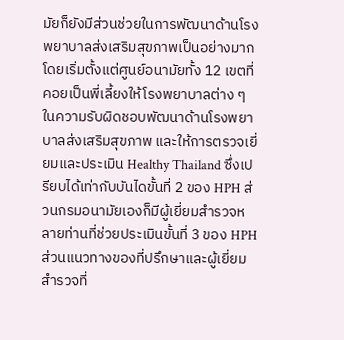มัยก็ยังมีส่วนช่วยในการพัฒนาด้านโรงพยาบาลส่งเสริมสุขภาพเป็นอย่างมากโดยเริ่มตั้งแต่ศูนย์อนามัยทั้ง 12 เขตที่คอยเป็นพี่เลี้ยงให้โรงพยาบาลต่าง ๆ ในความรับผิดชอบพัฒนาด้านโรงพยาบาลส่งเสริมสุขภาพ และให้การตรวจเยี่ยมและประเมิน Healthy Thailand ซึ่งเปรียบได้เท่ากับบันไดขั้นที่ 2 ของ HPH ส่วนกรมอนามัยเองก็มีผู้เยี่ยมสำรวจหลายท่านที่ช่วยประเมินขั้นที่ 3 ของ HPH ส่วนแนวทางของที่ปรึกษาและผู้เยี่ยมสำรวจที่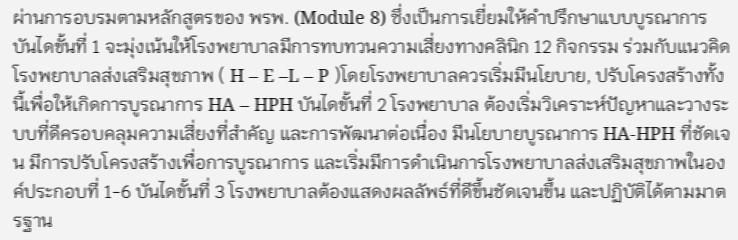ผ่านการอบรมตามหลักสูตรของ พรพ. (Module 8) ซึ่งเป็นการเยี่ยมให้คำปรึกษาแบบบูรณาการ บันไดขั้นที่ 1 จะมุ่งเน้นให้โรงพยาบาลมีการทบทวนความเสี่ยงทางคลินิก 12 กิจกรรม ร่วมกับแนวคิดโรงพยาบาลส่งเสริมสุขภาพ ( H – E –L – P )โดยโรงพยาบาลควรเริ่มมีนโยบาย, ปรับโครงสร้างทั้งนี้เพื่อให้เกิดการบูรณาการ HA – HPH บันไดขั้นที่ 2 โรงพยาบาล ต้องเริ่มวิเคราะห์ปัญหาและวางระบบที่ดีครอบคลุมความเสี่ยงที่สำคัญ และการพัฒนาต่อเนื่อง มีนโยบายบูรณาการ HA-HPH ที่ชัดเจน มีการปรับโครงสร้างเพื่อการบูรณาการ และเริ่มมีการดำเนินการโรงพยาบาลส่งเสริมสุขภาพในองค์ประกอบที่ 1-6 บันไดขั้นที่ 3 โรงพยาบาลต้องแสดงผลลัพธ์ที่ดีขึ้นชัดเจนขึ้น และปฏิบัติได้ตามมาตรฐาน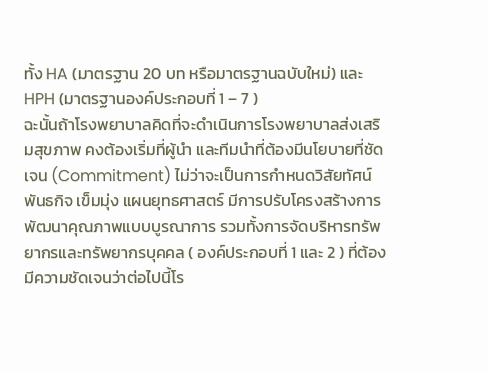ทั้ง HA (มาตรฐาน 20 บท หรือมาตรฐานฉบับใหม่) และ HPH (มาตรฐานองค์ประกอบที่ 1 – 7 )
ฉะนั้นถ้าโรงพยาบาลคิดที่จะดำเนินการโรงพยาบาลส่งเสริมสุขภาพ คงต้องเริ่มที่ผู้นำ และทีมนำที่ต้องมีนโยบายที่ชัดเจน (Commitment) ไม่ว่าจะเป็นการกำหนดวิสัยทัศน์ พันธกิจ เข็มมุ่ง แผนยุทธศาสตร์ มีการปรับโครงสร้างการพัฒนาคุณภาพแบบบูรณาการ รวมทั้งการจัดบริหารทรัพยากรและทรัพยากรบุคคล ( องค์ประกอบที่ 1 และ 2 ) ที่ต้องมีความชัดเจนว่าต่อไปนี้โร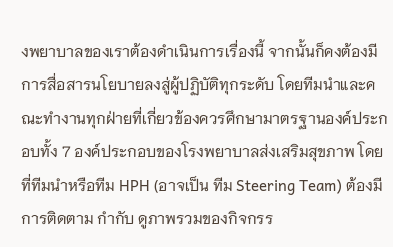งพยาบาลของเราต้องดำเนินการเรื่องนี้ จากนั้นก็คงต้องมีการสื่อสารนโยบายลงสู่ผู้ปฏิบัติทุกระดับ โดยทีมนำและคณะทำงานทุกฝ่ายที่เกี่ยวข้องควรศึกษามาตรฐานองค์ประกอบทั้ง 7 องค์ประกอบของโรงพยาบาลส่งเสริมสุขภาพ โดยที่ทีมนำหรือทีม HPH (อาจเป็น ทีม Steering Team) ต้องมีการติดตาม กำกับ ดูภาพรวมของกิจกรร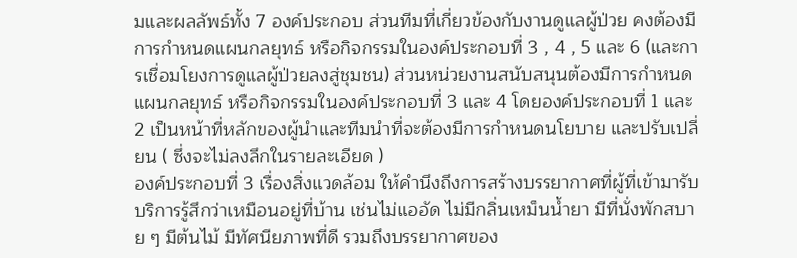มและผลลัพธ์ทั้ง 7 องค์ประกอบ ส่วนทีมที่เกี่ยวข้องกับงานดูแลผู้ป่วย คงต้องมีการกำหนดแผนกลยุทธ์ หรือกิจกรรมในองค์ประกอบที่ 3 , 4 , 5 และ 6 (และการเชื่อมโยงการดูแลผู้ป่วยลงสู่ชุมชน) ส่วนหน่วยงานสนับสนุนต้องมีการกำหนดแผนกลยุทธ์ หรือกิจกรรมในองค์ประกอบที่ 3 และ 4 โดยองค์ประกอบที่ 1 และ 2 เป็นหน้าที่หลักของผู้นำและทีมนำที่จะต้องมีการกำหนดนโยบาย และปรับเปลี่ยน ( ซึ่งจะไม่ลงลึกในรายละเอียด )
องค์ประกอบที่ 3 เรื่องสิ่งแวดล้อม ให้คำนึงถึงการสร้างบรรยากาศที่ผู้ที่เข้ามารับบริการรู้สึกว่าเหมือนอยู่ที่บ้าน เช่นไม่แออัด ไม่มีกลิ่นเหม็นน้ำยา มีที่นั่งพักสบาย ๆ มีต้นไม้ มีทัศนียภาพที่ดี รวมถึงบรรยากาศของ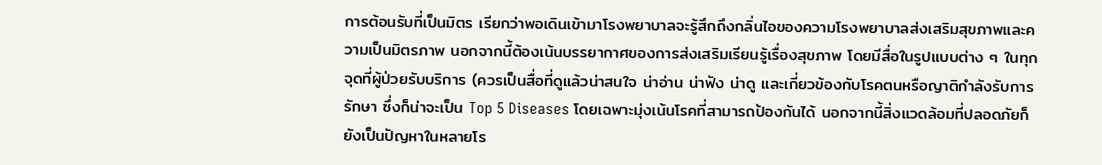การต้อนรับที่เป็นมิตร เรียกว่าพอเดินเข้ามาโรงพยาบาลจะรู้สึกถึงกลิ่นไอของความโรงพยาบาลส่งเสริมสุขภาพและความเป็นมิตรภาพ นอกจากนี้ต้องเน้นบรรยากาศของการส่งเสริมเรียนรู้เรื่องสุขภาพ โดยมีสื่อในรูปแบบต่าง ๆ ในทุกจุดที่ผู้ป่วยรับบริการ (ควรเป็นสื่อที่ดูแล้วน่าสนใจ น่าอ่าน น่าฟัง น่าดู และเกี่ยวข้องกับโรคตนหรือญาติกำลังรับการรักษา ซึ่งก็น่าจะเป็น Top 5 Diseases โดยเฉพาะมุ่งเน้นโรคที่สามารถป้องกันได้ นอกจากนี้สิ่งแวดล้อมที่ปลอดภัยก็ยังเป็นปัญหาในหลายโร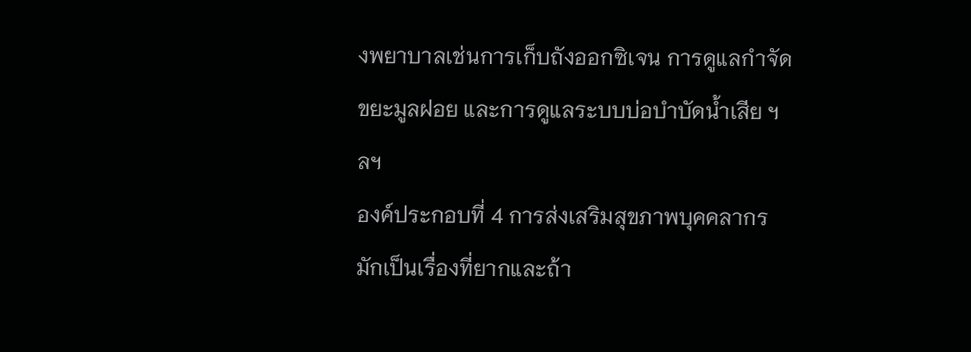งพยาบาลเช่นการเก็บถังออกซิเจน การดูแลกำจัดขยะมูลฝอย และการดูแลระบบบ่อบำบัดน้ำเสีย ฯลฯ
องค์ประกอบที่ 4 การส่งเสริมสุขภาพบุคคลากร มักเป็นเรื่องที่ยากและถ้า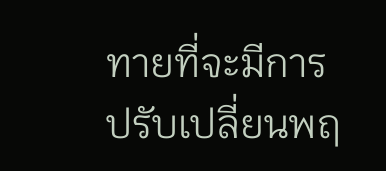ทายที่จะมีการปรับเปลี่ยนพฤ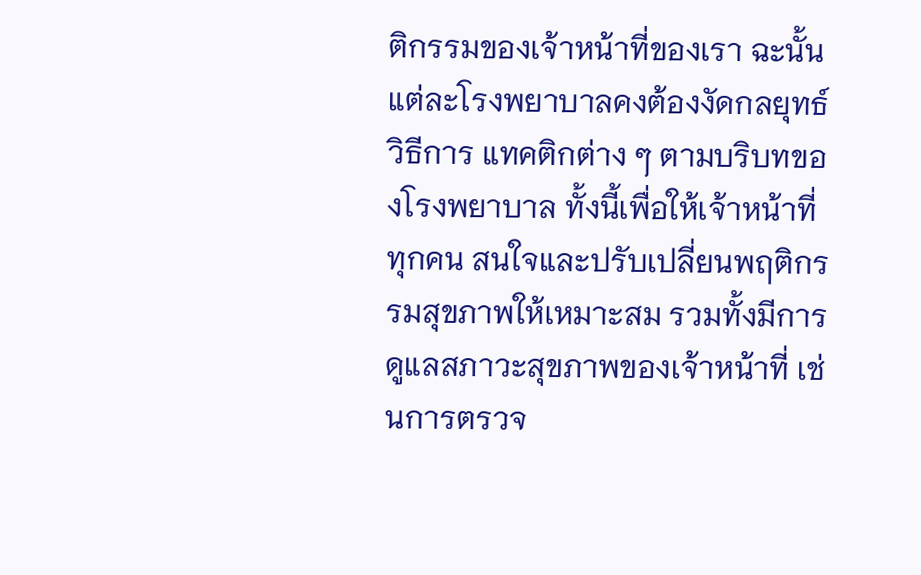ติกรรมของเจ้าหน้าที่ของเรา ฉะนั้นแต่ละโรงพยาบาลคงต้องงัดกลยุทธ์ วิธีการ แทคติกต่าง ๆ ตามบริบทของโรงพยาบาล ทั้งนี้เพื่อให้เจ้าหน้าที่ทุกคน สนใจและปรับเปลี่ยนพฤติกรรมสุขภาพให้เหมาะสม รวมทั้งมีการดูแลสภาวะสุขภาพของเจ้าหน้าที่ เช่นการตรวจ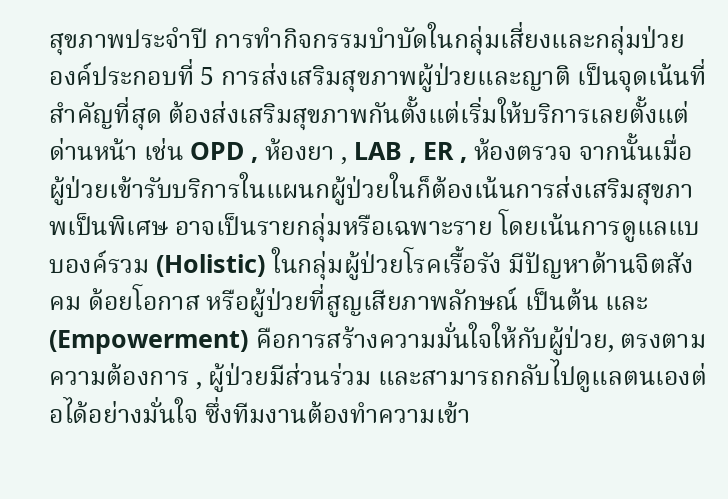สุขภาพประจำปี การทำกิจกรรมบำบัดในกลุ่มเสี่ยงและกลุ่มป่วย
องค์ประกอบที่ 5 การส่งเสริมสุขภาพผู้ป่วยและญาติ เป็นจุดเน้นที่สำคัญที่สุด ต้องส่งเสริมสุขภาพกันตั้งแต่เริ่มให้บริการเลยตั้งแต่ด่านหน้า เช่น OPD , ห้องยา , LAB , ER , ห้องตรวจ จากนั้นเมื่อผู้ป่วยเข้ารับบริการในแผนกผู้ป่วยในก็ต้องเน้นการส่งเสริมสุขภาพเป็นพิเศษ อาจเป็นรายกลุ่มหรือเฉพาะราย โดยเน้นการดูแลแบบองค์รวม (Holistic) ในกลุ่มผู้ป่วยโรคเรื้อรัง มีปัญหาด้านจิตสังคม ด้อยโอกาส หรือผู้ป่วยที่สูญเสียภาพลักษณ์ เป็นต้น และ(Empowerment) คือการสร้างความมั่นใจให้กับผู้ป่วย, ตรงตามความต้องการ , ผู้ป่วยมีส่วนร่วม และสามารถกลับไปดูแลตนเองต่อได้อย่างมั่นใจ ซึ่งทีมงานต้องทำความเข้า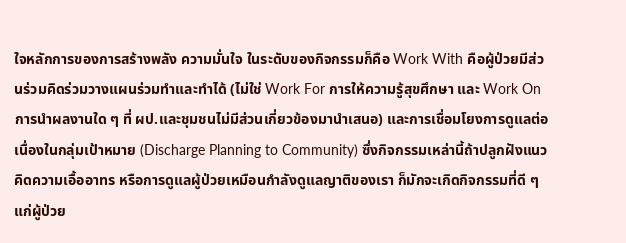ใจหลักการของการสร้างพลัง ความมั่นใจ ในระดับของกิจกรรมก็คือ Work With คือผู้ป่วยมีส่วนร่วมคิดร่วมวางแผนร่วมทำและทำได้ (ไม่ใช่ Work For การให้ความรู้สุขศึกษา และ Work On การนำผลงานใด ๆ ที่ ผป.และชุมชนไม่มีส่วนเกี่ยวข้องมานำเสนอ) และการเชื่อมโยงการดูแลต่อเนื่องในกลุ่มเป้าหมาย (Discharge Planning to Community) ซึ่งกิจกรรมเหล่านี้ถ้าปลูกฝังแนวคิดความเอื้ออาทร หรือการดูแลผู้ป่วยเหมือนกำลังดูแลญาติของเรา ก็มักจะเกิดกิจกรรมที่ดี ๆ แก่ผู้ป่วย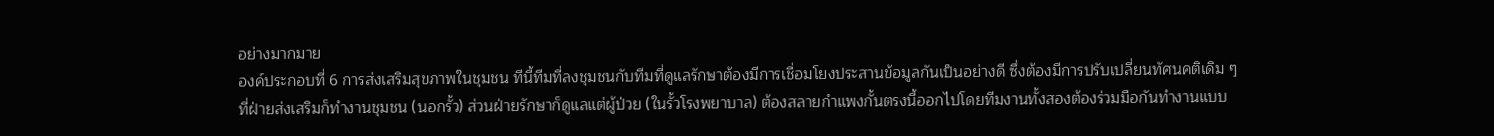อย่างมากมาย
องค์ประกอบที่ 6 การส่งเสริมสุขภาพในชุมชน ทีนี้ทีมที่ลงชุมชนกับทีมที่ดูแลรักษาต้องมีการเชื่อมโยงประสานข้อมูลกันเป็นอย่างดี ซึ่งต้องมีการปรับเปลี่ยนทัศนคติเดิม ๆ ที่ฝ่ายส่งเสริมก็ทำงานชุมชน (นอกรั้ว) ส่วนฝ่ายรักษาก็ดูแลแต่ผู้ป่วย (ในรั้วโรงพยาบาล) ต้องสลายกำแพงกั้นตรงนี้ออกไปโดยทีมงานทั้งสองต้องร่วมมือกันทำงานแบบ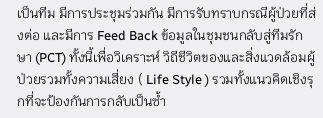เป็นทีม มีการประชุมร่วมกัน มีการรับทราบกรณีผู้ป่วยที่ส่งต่อ และมีการ Feed Back ข้อมูลในชุมชนกลับสู่ทีมรักษา (PCT) ทั้งนี้เพื่อวิเคราะห์ วิถีชีวิตของและสิ่งแวดล้อมผู้ป่วยรวมทั้งความเสี่ยง ( Life Style ) รวมทั้งแนวคิดเชิงรุกที่จะป้องกันการกลับเป็นซ้ำ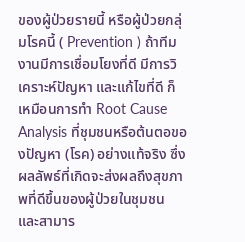ของผู้ป่วยรายนี้ หรือผู้ป่วยกลุ่มโรคนี้ ( Prevention ) ถ้าทีมงานมีการเชื่อมโยงที่ดี มีการวิเคราะห์ปัญหา และแก้ไขที่ดี ก็เหมือนการทำ Root Cause Analysis ที่ชุมชนหรือต้นตอของปัญหา (โรค) อย่างแท้จริง ซึ่งผลลัพธ์ที่เกิดจะส่งผลถึงสุขภาพที่ดีขึ้นของผู้ป่วยในชุมชน และสามาร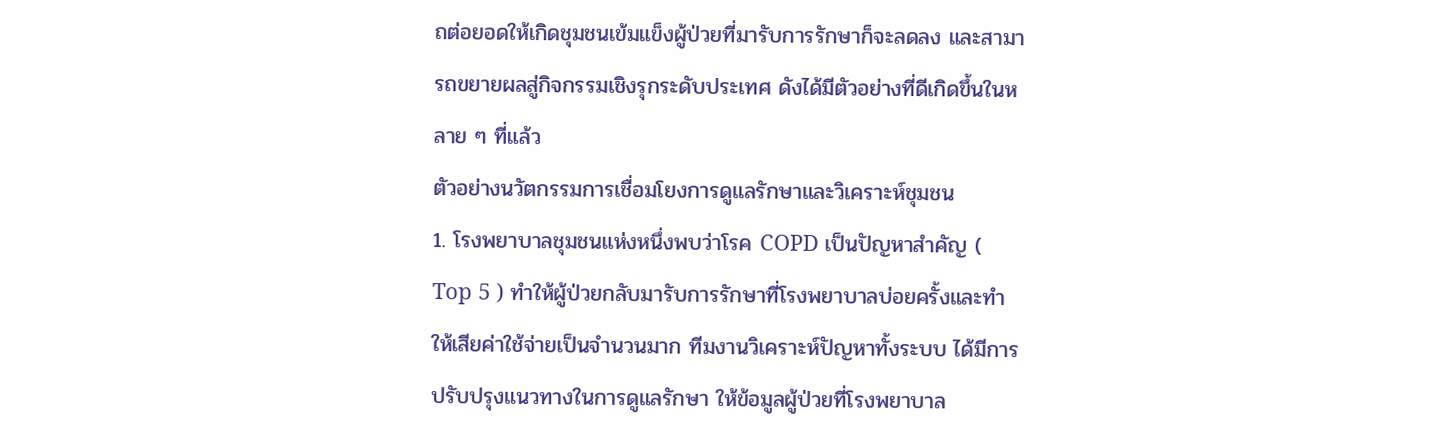ถต่อยอดให้เกิดชุมชนเข้มแข็งผู้ป่วยที่มารับการรักษาก็จะลดลง และสามารถขยายผลสู่กิจกรรมเชิงรุกระดับประเทศ ดังได้มีตัวอย่างที่ดีเกิดขึ้นในหลาย ๆ ที่แล้ว
ตัวอย่างนวัตกรรมการเชื่อมโยงการดูแลรักษาและวิเคราะห์ชุมชน
1. โรงพยาบาลชุมชนแห่งหนึ่งพบว่าโรค COPD เป็นปัญหาสำคัญ ( Top 5 ) ทำให้ผู้ป่วยกลับมารับการรักษาที่โรงพยาบาลบ่อยครั้งและทำให้เสียค่าใช้จ่ายเป็นจำนวนมาก ทีมงานวิเคราะห์ปัญหาทั้งระบบ ได้มีการปรับปรุงแนวทางในการดูแลรักษา ให้ข้อมูลผู้ป่วยที่โรงพยาบาล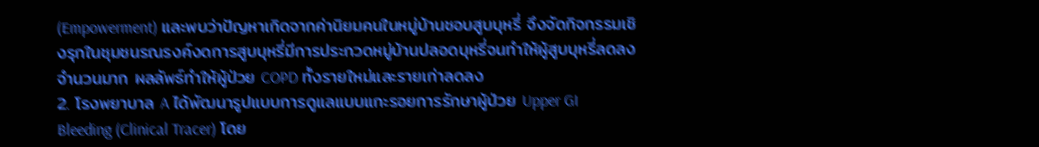(Empowerment) และพบว่าปัญหาเกิดจากค่านิยมคนในหมู่บ้านชอบสูบบุหรี่ จึงจัดกิจกรรมเชิงรุกในชุมชนรณรงค์งดการสูบบุหรี่มีการประกวดหมู่บ้านปลอดบุหรี่จนทำให้ผู้สูบบุหรี่ลดลงจำนวนมาก ผลลัพธ์ทำให้ผู้ป่วย COPD ทั้งรายใหม่และรายเก่าลดลง
2. โรงพยาบาล A ได้พัฒนารูปแบบการดูแลแบบแกะรอยการรักษาผู้ป่วย Upper GI Bleeding (Clinical Tracer) โดย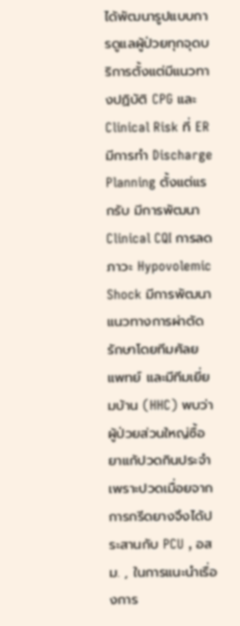ได้พัฒนารูปแบบการดูแลผู้ป่วยทุกจุดบริการตั้งแต่มีแนวทางปฏิบัติ CPG และ Clinical Risk ที่ ER มีการทำ Discharge Planning ตั้งแต่แรกรับ มีการพัฒนา Clinical CQI การลดภาวะ Hypovolemic Shock มีการพัฒนาแนวทางการผ่าตัดรักษาโดยทีมศัลยแพทย์ และมีทีมเยี่ยมบ้าน (HHC) พบว่าผู้ป่วยส่วนใหญ่ซื้อยาแก้ปวดกินประจำเพราะปวดเมื่อยจากการกรีดยางจึงได้ประสานกับ PCU , อสม. , ในการแนะนำเรื่องการ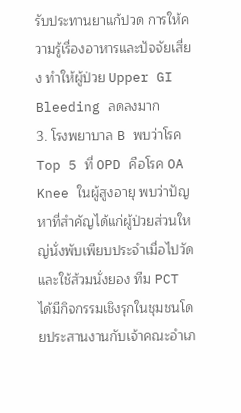รับประทานยาแก้ปวด การให้ความรู้เรื่องอาหารและปัจจัยเสี่ยง ทำให้ผู้ป่วย Upper GI Bleeding ลดลงมาก
3. โรงพยาบาล B พบว่าโรค Top 5 ที่ OPD คือโรค OA Knee ในผู้สูงอายุ พบว่าปัญหาที่สำคัญได้แก่ผู้ป่วยส่วนใหญ่นั่งพับเพียบประจำเมื่อไปวัดและใช้ส้วมนั่งยอง ทีม PCT ได้มีกิจกรรมเชิงรุกในชุมชนโดยประสานงานกับเจ้าคณะอำเภ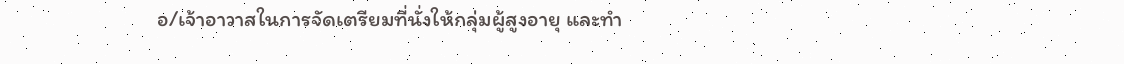อ/เจ้าอาวาสในการจัดเตรียมที่นั่งให้กลุ่มผู้สูงอายุ และทำ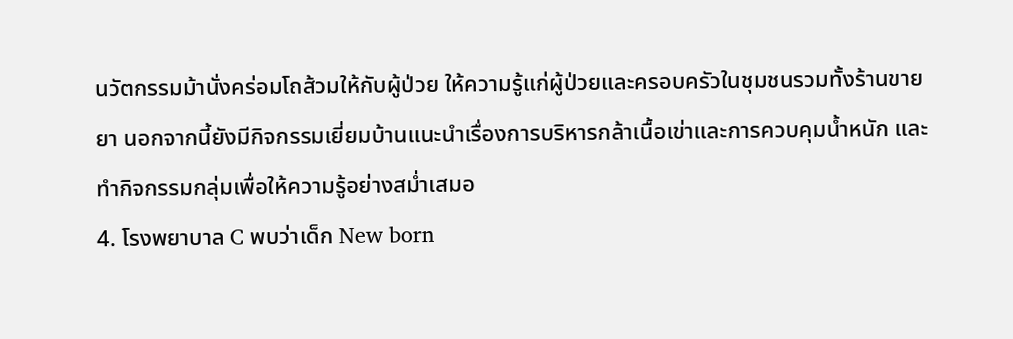นวัตกรรมม้านั่งคร่อมโถส้วมให้กับผู้ป่วย ให้ความรู้แก่ผู้ป่วยและครอบครัวในชุมชนรวมทั้งร้านขายยา นอกจากนี้ยังมีกิจกรรมเยี่ยมบ้านแนะนำเรื่องการบริหารกล้าเนื้อเข่าและการควบคุมน้ำหนัก และทำกิจกรรมกลุ่มเพื่อให้ความรู้อย่างสม่ำเสมอ
4. โรงพยาบาล C พบว่าเด็ก New born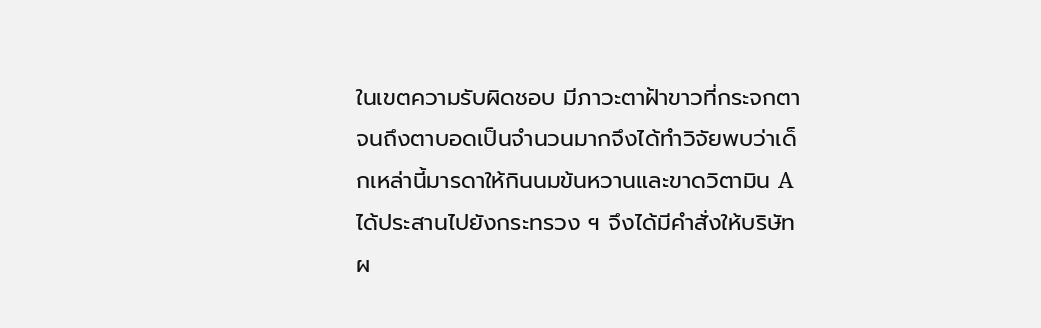ในเขตความรับผิดชอบ มีภาวะตาฝ้าขาวที่กระจกตาจนถึงตาบอดเป็นจำนวนมากจึงได้ทำวิจัยพบว่าเด็กเหล่านี้มารดาให้กินนมข้นหวานและขาดวิตามิน A ได้ประสานไปยังกระทรวง ฯ จึงได้มีคำสั่งให้บริษัทผ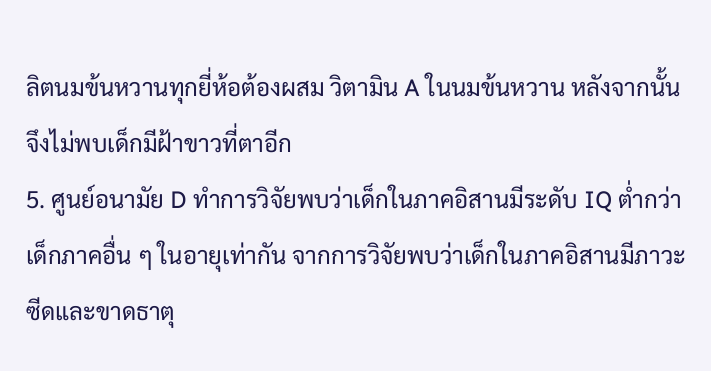ลิตนมข้นหวานทุกยี่ห้อต้องผสม วิตามิน A ในนมข้นหวาน หลังจากนั้นจึงไม่พบเด็กมีฝ้าขาวที่ตาอีก
5. ศูนย์อนามัย D ทำการวิจัยพบว่าเด็กในภาคอิสานมีระดับ IQ ต่ำกว่าเด็กภาคอื่น ๆ ในอายุเท่ากัน จากการวิจัยพบว่าเด็กในภาคอิสานมีภาวะซีดและขาดธาตุ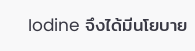Iodine จึงได้มีนโยบาย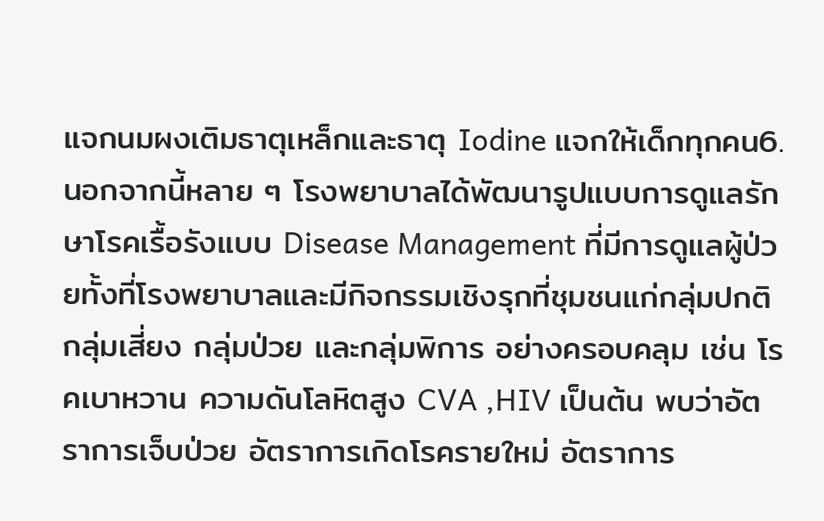แจกนมผงเติมธาตุเหล็กและธาตุ Iodine แจกให้เด็กทุกคน6. นอกจากนี้หลาย ๆ โรงพยาบาลได้พัฒนารูปแบบการดูแลรักษาโรคเรื้อรังแบบ Disease Management ที่มีการดูแลผู้ป่วยทั้งที่โรงพยาบาลและมีกิจกรรมเชิงรุกที่ชุมชนแก่กลุ่มปกติ กลุ่มเสี่ยง กลุ่มป่วย และกลุ่มพิการ อย่างครอบคลุม เช่น โรคเบาหวาน ความดันโลหิตสูง CVA ,HIV เป็นต้น พบว่าอัตราการเจ็บป่วย อัตราการเกิดโรครายใหม่ อัตราการ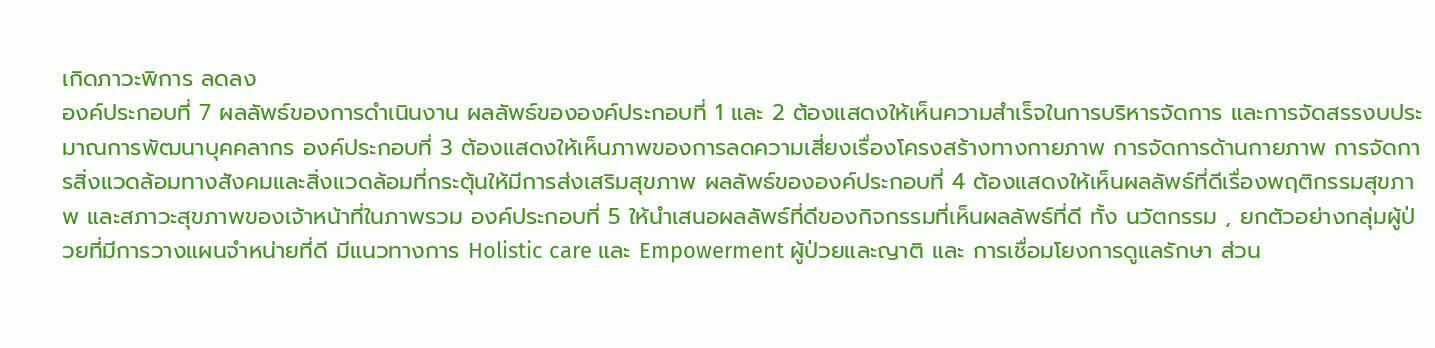เกิดภาวะพิการ ลดลง
องค์ประกอบที่ 7 ผลลัพธ์ของการดำเนินงาน ผลลัพธ์ขององค์ประกอบที่ 1 และ 2 ต้องแสดงให้เห็นความสำเร็จในการบริหารจัดการ และการจัดสรรงบประมาณการพัฒนาบุคคลากร องค์ประกอบที่ 3 ต้องแสดงให้เห็นภาพของการลดความเสี่ยงเรื่องโครงสร้างทางกายภาพ การจัดการด้านกายภาพ การจัดการสิ่งแวดล้อมทางสังคมและสิ่งแวดล้อมที่กระตุ้นให้มีการส่งเสริมสุขภาพ ผลลัพธ์ขององค์ประกอบที่ 4 ต้องแสดงให้เห็นผลลัพธ์ที่ดีเรื่องพฤติกรรมสุขภาพ และสภาวะสุขภาพของเจ้าหน้าที่ในภาพรวม องค์ประกอบที่ 5 ให้นำเสนอผลลัพธ์ที่ดีของกิจกรรมที่เห็นผลลัพธ์ที่ดี ทั้ง นวัตกรรม , ยกตัวอย่างกลุ่มผู้ป่วยที่มีการวางแผนจำหน่ายที่ดี มีแนวทางการ Holistic care และ Empowerment ผู้ป่วยและญาติ และ การเชื่อมโยงการดูแลรักษา ส่วน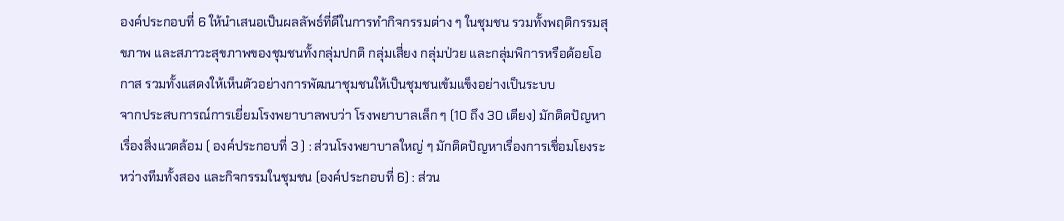องค์ประกอบที่ 6 ให้นำเสนอเป็นผลลัพธ์ที่ดีในการทำกิจกรรมต่าง ๆ ในชุมชน รวมทั้งพฤติกรรมสุขภาพ และสภาวะสุขภาพของชุมชนทั้งกลุ่มปกติ กลุ่มเสี่ยง กลุ่มป่วย และกลุ่มพิการหรือด้อยโอกาส รวมทั้งแสดงให้เห็นตัวอย่างการพัฒนาชุมชนให้เป็นชุมชนเข้มแข็งอย่างเป็นระบบ
จากประสบการณ์การเยี่ยมโรงพยาบาลพบว่า โรงพยาบาลเล็ก ๆ (10 ถึง 30 เตียง) มักติดปัญหาเรื่องสิ่งแวดล้อม ( องค์ประกอบที่ 3 ) : ส่วนโรงพยาบาลใหญ่ ๆ มักติดปัญหาเรื่องการเชื่อมโยงระหว่างทีมทั้งสอง และกิจกรรมในชุมชน (องค์ประกอบที่ 6) : ส่วน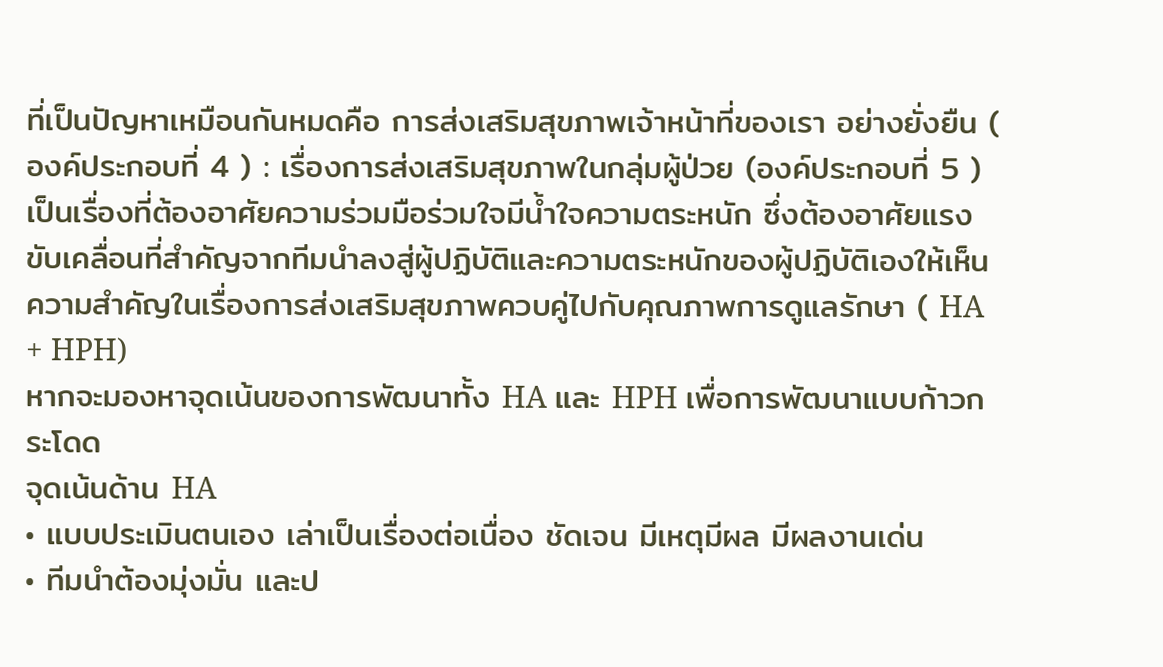ที่เป็นปัญหาเหมือนกันหมดคือ การส่งเสริมสุขภาพเจ้าหน้าที่ของเรา อย่างยั่งยืน ( องค์ประกอบที่ 4 ) : เรื่องการส่งเสริมสุขภาพในกลุ่มผู้ป่วย (องค์ประกอบที่ 5 ) เป็นเรื่องที่ต้องอาศัยความร่วมมือร่วมใจมีน้ำใจความตระหนัก ซึ่งต้องอาศัยแรงขับเคลื่อนที่สำคัญจากทีมนำลงสู่ผู้ปฏิบัติและความตระหนักของผู้ปฏิบัติเองให้เห็นความสำคัญในเรื่องการส่งเสริมสุขภาพควบคู่ไปกับคุณภาพการดูแลรักษา ( HA + HPH)
หากจะมองหาจุดเน้นของการพัฒนาทั้ง HA และ HPH เพื่อการพัฒนาแบบก้าวกระโดด
จุดเน้นด้าน HA
• แบบประเมินตนเอง เล่าเป็นเรื่องต่อเนื่อง ชัดเจน มีเหตุมีผล มีผลงานเด่น
• ทีมนำต้องมุ่งมั่น และป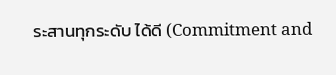ระสานทุกระดับ ได้ดี (Commitment and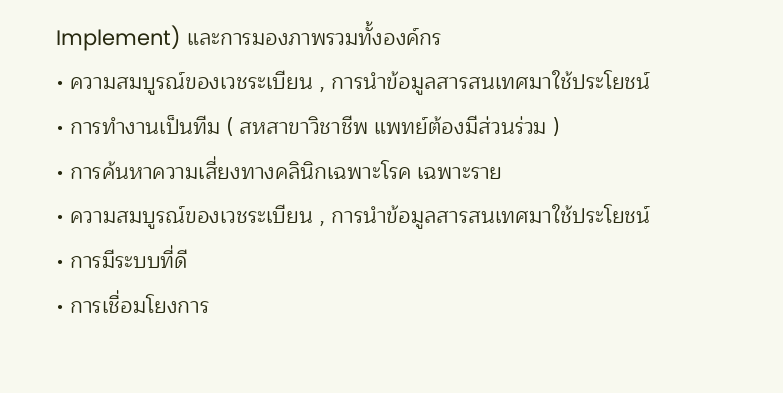Implement) และการมองภาพรวมทั้งองค์กร
• ความสมบูรณ์ของเวชระเบียน , การนำข้อมูลสารสนเทศมาใช้ประโยชน์
• การทำงานเป็นทีม ( สหสาขาวิชาชีพ แพทย์ต้องมีส่วนร่วม )
• การค้นหาความเสี่ยงทางคลินิกเฉพาะโรค เฉพาะราย
• ความสมบูรณ์ของเวชระเบียน , การนำข้อมูลสารสนเทศมาใช้ประโยชน์
• การมีระบบที่ดี
• การเชื่อมโยงการ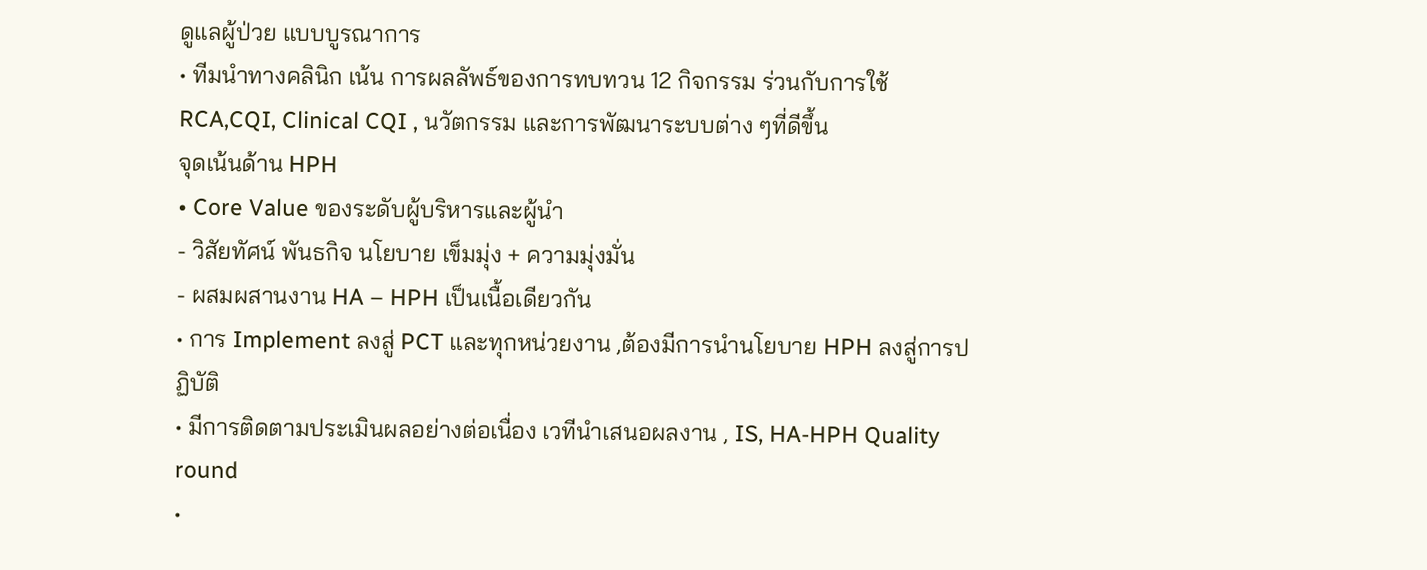ดูแลผู้ป่วย แบบบูรณาการ
• ทีมนำทางคลินิก เน้น การผลลัพธ์ของการทบทวน 12 กิจกรรม ร่วนกับการใช้ RCA,CQI, Clinical CQI , นวัตกรรม และการพัฒนาระบบต่าง ๆที่ดีขึ้น
จุดเน้นด้าน HPH
• Core Value ของระดับผู้บริหารและผู้นำ
- วิสัยทัศน์ พันธกิจ นโยบาย เข็มมุ่ง + ความมุ่งมั่น
- ผสมผสานงาน HA – HPH เป็นเนื้อเดียวกัน
• การ Implement ลงสู่ PCT และทุกหน่วยงาน ,ต้องมีการนำนโยบาย HPH ลงสู่การปฏิบัติ
• มีการติดตามประเมินผลอย่างต่อเนื่อง เวทีนำเสนอผลงาน , IS, HA-HPH Quality round
•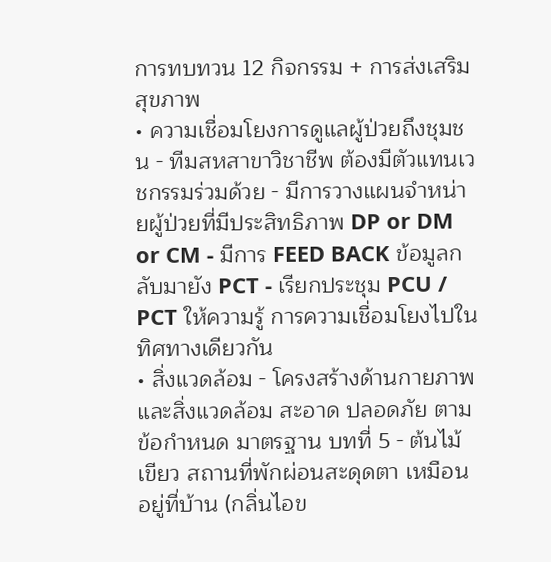การทบทวน 12 กิจกรรม + การส่งเสริมสุขภาพ
• ความเชื่อมโยงการดูแลผู้ป่วยถึงชุมชน - ทีมสหสาขาวิชาชีพ ต้องมีตัวแทนเวชกรรมร่วมด้วย - มีการวางแผนจำหน่ายผู้ป่วยที่มีประสิทธิภาพ DP or DM or CM - มีการ FEED BACK ข้อมูลกลับมายัง PCT - เรียกประชุม PCU / PCT ให้ความรู้ การความเชื่อมโยงไปในทิศทางเดียวกัน
• สิ่งแวดล้อม - โครงสร้างด้านกายภาพและสิ่งแวดล้อม สะอาด ปลอดภัย ตามข้อกำหนด มาตรฐาน บทที่ 5 - ต้นไม้เขียว สถานที่พักผ่อนสะดุดตา เหมือนอยู่ที่บ้าน (กลิ่นไอข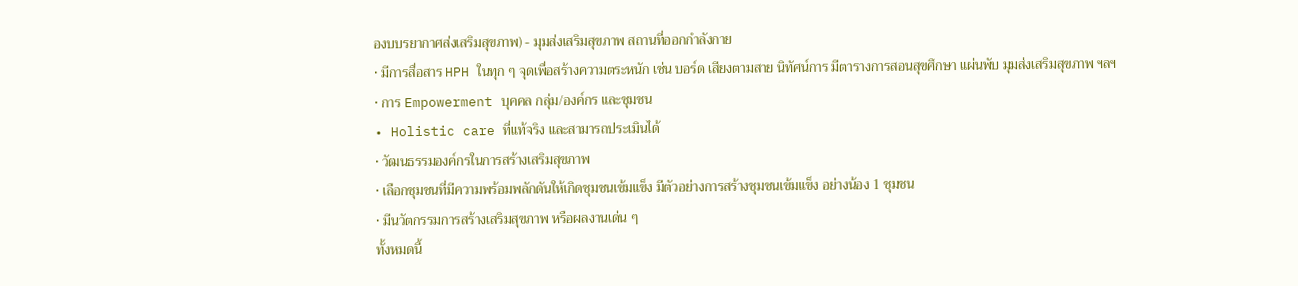องบบรยากาศส่งเสริมสุขภาพ) - มุมส่งเสริมสุขภาพ สถานที่ออกกำลังกาย
• มีการสื่อสาร HPH ในทุก ๆ จุดเพื่อสร้างความตระหนัก เช่น บอร์ด เสียงตามสาย นิทัศน์การ มีตารางการสอนสุขศึกษา แผ่นพับ มุมส่งเสริมสุขภาพ ฯลฯ
• การ Empowerment บุคคล กลุ่ม/องค์กร และชุมชน
• Holistic care ที่แท้จริง และสามารถประเมินได้
• วัฒนธรรมองค์กรในการสร้างเสริมสุขภาพ
• เลือกชุมชนที่มีความพร้อมพลักดันให้เกิดชุมชนเข้มแข็ง มีตัวอย่างการสร้างชุมชนเข้มแข็ง อย่างน้อง 1 ชุมชน
• มีนวัตกรรมการสร้างเสริมสุขภาพ หรือผลงานเด่น ๆ
ทั้งหมดนี้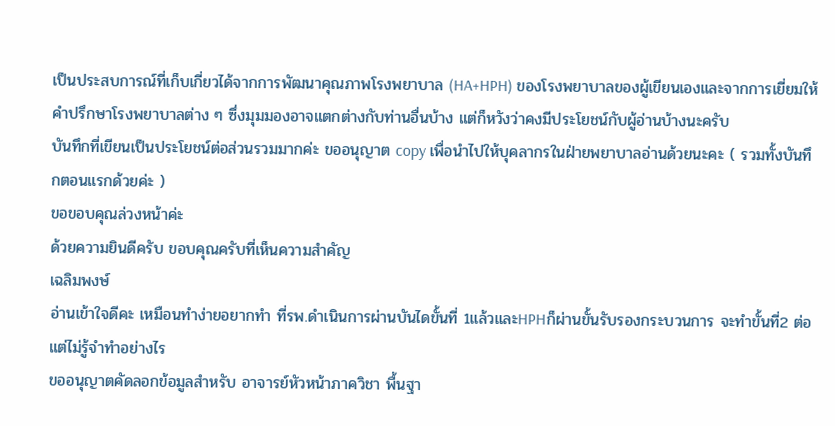เป็นประสบการณ์ที่เก็บเกี่ยวได้จากการพัฒนาคุณภาพโรงพยาบาล (HA+HPH) ของโรงพยาบาลของผู้เขียนเองและจากการเยี่ยมให้คำปรึกษาโรงพยาบาลต่าง ๆ ซึ่งมุมมองอาจแตกต่างกับท่านอื่นบ้าง แต่ก็หวังว่าคงมีประโยชน์กับผู้อ่านบ้างนะครับ
บันทึกที่เขียนเป็นประโยชน์ต่อส่วนรวมมากค่ะ ขออนุญาต copy เพื่อนำไปให้บุคลากรในฝ่ายพยาบาลอ่านด้วยนะคะ ( รวมทั้งบันทึกตอนแรกด้วยค่ะ )
ขอขอบคุณล่วงหน้าค่ะ
ด้วยความยินดีครับ ขอบคุณครับที่เห็นความสำคัญ
เฉลิมพงษ์
อ่านเข้าใจดีคะ เหมือนทำง่ายอยากทำ ที่รพ.ดำเนินการผ่านบันไดขั้นที่ 1แล้วและHPHก็ผ่านขั้นรับรองกระบวนการ จะทำขั้นที่2 ต่อ แต่ไม่รู้จำทำอย่างไร
ขออนุญาตคัดลอกข้อมูลสำหรับ อาจารย์หัวหน้าภาควิชา พื้นฐา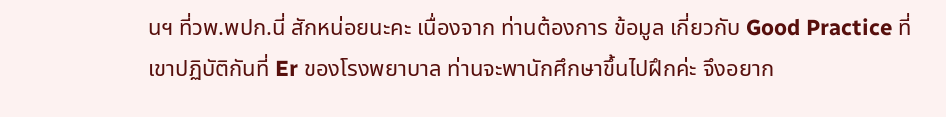นฯ ที่วพ.พปก.นี่ สักหน่อยนะคะ เนื่องจาก ท่านต้องการ ข้อมูล เกี่ยวกับ Good Practice ที่ เขาปฏิบัติกันที่ Er ของโรงพยาบาล ท่านจะพานักศึกษาขึ้นไปฝึกค่ะ จึงอยาก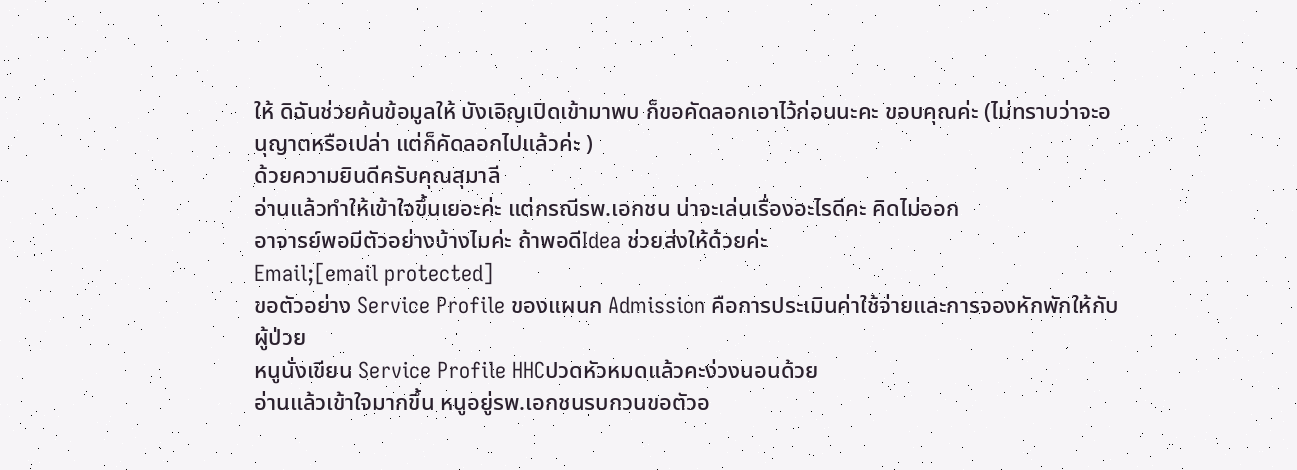ให้ ดิฉันช่วยค้นข้อมูลให้ บังเอิญเปิดเข้ามาพบ ก็ขอคัดลอกเอาไว้ก่อนนะคะ ขอบคุณค่ะ (ไม่ทราบว่าจะอนุญาตหรือเปล่า แต่ก็คัดลอกไปแล้วค่ะ )
ด้วยความยินดีครับคุณสุมาลี
อ่านแล้วทำให้เข้าใจขึ้นเยอะค่ะ แต่กรณีรพ.เอกชน น่าจะเล่นเรื่องอะไรดีคะ คิดไม่ออก
อาจารย์พอมีตัวอย่างบ้างไมค่ะ ถ้าพอดีIdea ช่วยส่งให้ด้วยค่ะ
Email;[email protected]
ขอตัวอย่าง Service Profile ของแผนก Admission คือการประเมินค่าใช้จ่ายและการจองหักพักให้กับผู้ป่วย
หนูนั่งเขียน Service Profile HHCปวดหัวหมดแล้วคะง่วงนอนด้วย
อ่านแล้วเข้าใจมากขึ้น หนูอยู่รพ.เอกชนรบกวนขอตัวอ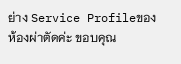ย่าง Service Profileของห้องผ่าตัดค่ะ ขอบคุณ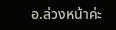อ.ล่วงหน้าค่ะ